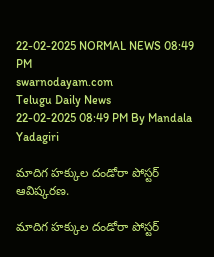22-02-2025 NORMAL NEWS 08:49 PM
swarnodayam.com
Telugu Daily News
22-02-2025 08:49 PM By Mandala Yadagiri

మాదిగ హక్కుల దండోరా పోస్టర్ ఆవిష్కరణ.

మాదిగ హక్కుల దండోరా పోస్టర్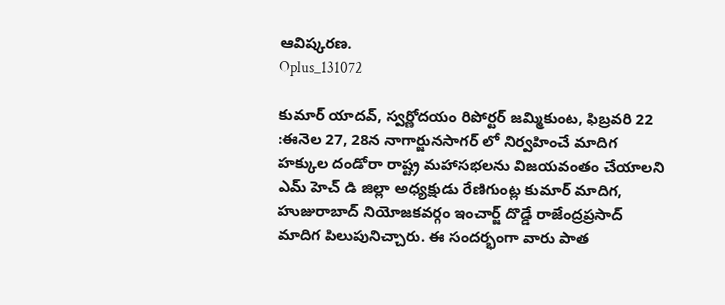ఆవిష్కరణ.
Oplus_131072

కుమార్ యాదవ్, స్వర్ణోదయం రిపోర్టర్ జమ్మికుంట, ఫిబ్రవరి 22 :ఈనెల 27, 28న నాగార్జునసాగర్ లో నిర్వహించే మాదిగ హక్కుల దండోరా రాష్ట్ర మహాసభలను విజయవంతం చేయాలని ఎమ్ హెచ్ డి జిల్లా అధ్యక్షుడు రేణిగుంట్ల కుమార్ మాదిగ, హుజురాబాద్ నియోజకవర్గం ఇంచార్జ్ దొడ్డే రాజేంద్రప్రసాద్ మాదిగ పిలుపునిచ్చారు. ఈ సందర్భంగా వారు పాత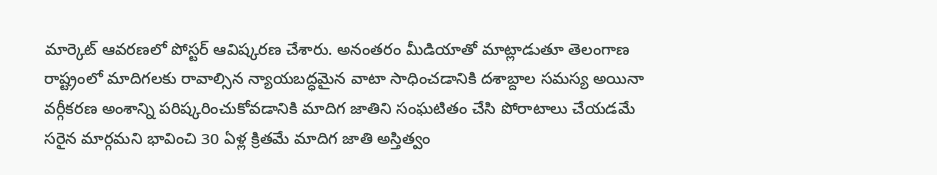మార్కెట్ ఆవరణలో పోస్టర్ ఆవిష్కరణ చేశారు. అనంతరం మీడియాతో మాట్లాడుతూ తెలంగాణ రాష్ట్రంలో మాదిగలకు రావాల్సిన న్యాయబద్ధమైన వాటా సాధించడానికి దశాబ్దాల సమస్య అయినా వర్గీకరణ అంశాన్ని పరిష్కరించుకోవడానికి మాదిగ జాతిని సంఘటితం చేసి పోరాటాలు చేయడమే సరైన మార్గమని భావించి 30 ఏళ్ల క్రితమే మాదిగ జాతి అస్తిత్వం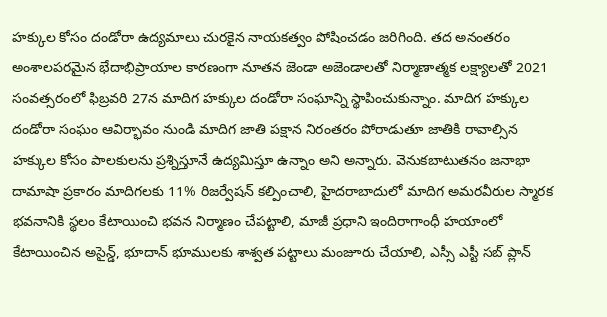హక్కుల కోసం దండోరా ఉద్యమాలు చురకైన నాయకత్వం పోషించడం జరిగింది. తద అనంతరం అంశాలపరమైన భేదాభిప్రాయాల కారణంగా నూతన జెండా అజెండాలతో నిర్మాణాత్మక లక్ష్యాలతో 2021 సంవత్సరంలో ఫిబ్రవరి 27న మాదిగ హక్కుల దండోరా సంఘాన్ని స్థాపించుకున్నాం. మాదిగ హక్కుల దండోరా సంఘం ఆవిర్భావం నుండి మాదిగ జాతి పక్షాన నిరంతరం పోరాడుతూ జాతికి రావాల్సిన హక్కుల కోసం పాలకులను ప్రశ్నిస్తూనే ఉద్యమిస్తూ ఉన్నాం అని అన్నారు. వెనుకబాటుతనం జనాభా దామాషా ప్రకారం మాదిగలకు 11% రిజర్వేషన్ కల్పించాలి, హైదరాబాదులో మాదిగ అమరవీరుల స్మారక భవనానికి స్థలం కేటాయించి భవన నిర్మాణం చేపట్టాలి, మాజీ ప్రధాని ఇందిరాగాంధీ హయాంలో కేటాయించిన అసైన్డ్, భూదాన్ భూములకు శాశ్వత పట్టాలు మంజూరు చేయాలి, ఎస్సీ ఎస్టీ సబ్ ప్లాన్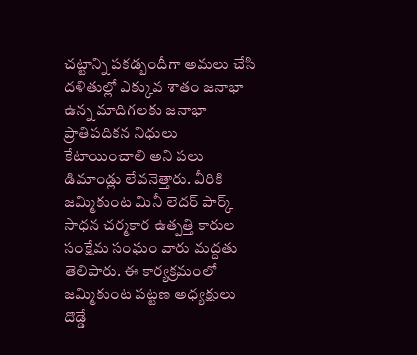చట్టాన్ని పకడ్బందీగా అమలు చేసి దళితుల్లో ఎక్కువ శాతం జనాభా ఉన్న మాదిగలకు జనాభా ప్రాతిపదికన నిధులు కేటాయించాలి అని పలు డిమాండ్లు లేవనెత్తారు. వీరికి జమ్మికుంట మినీ లెదర్ పార్క్ సాధన చర్మకార ఉత్పత్తి కారుల సంక్షేమ సంఘం వారు మద్దతు తెలిపారు. ఈ కార్యక్రమంలో జమ్మికుంట పట్టణ అధ్యక్షులు దొడ్డే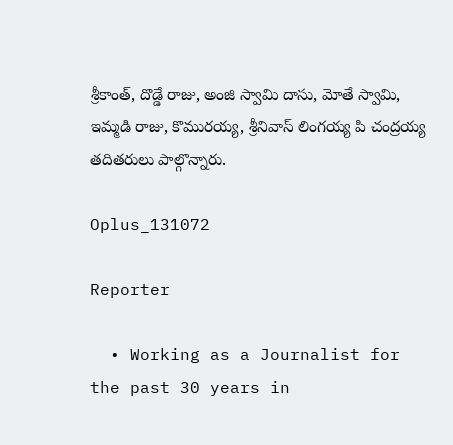శ్రీకాంత్, దొడ్డే రాజు, అంజి స్వామి దాసు, మోతే స్వామి, ఇమ్మడి రాజు, కొమురయ్య, శ్రీనివాస్ లింగయ్య పి చంద్రయ్య తదితరులు పాల్గొన్నారు.

Oplus_131072

Reporter

  • Working as a Journalist for the past 30 years in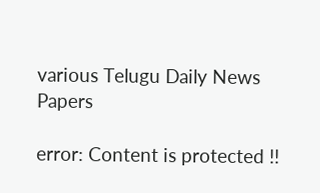various Telugu Daily News Papers

error: Content is protected !!